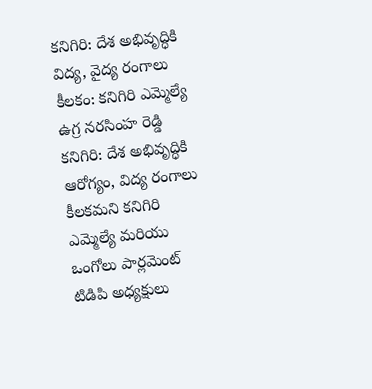కనిగిరి: దేశ అభివృద్ధికి విద్య, వైద్య రంగాలు కీలకం: కనిగిరి ఎమ్మెల్యే ఉగ్ర నరసింహ రెడ్డి
కనిగిరి: దేశ అభివృద్ధికి ఆరోగ్యం, విద్య రంగాలు కీలకమని కనిగిరి ఎమ్మెల్యే మరియు ఒంగోలు పార్లమెంట్ టిడిపి అధ్యక్షులు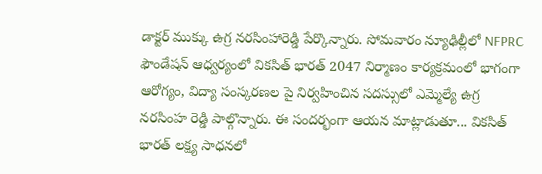డాక్టర్ ముక్కు ఉగ్ర నరసింహారెడ్డి పేర్కొన్నారు. సోమవారం న్యూఢిల్లీలో NFPRC ఫౌండేషన్ ఆధ్వర్యంలో వికసిత్ భారత్ 2047 నిర్మాణం కార్యక్రమంలో భాగంగా ఆరోగ్యం, విద్యా సంస్కరణల పై నిర్వహించిన సదస్సులో ఎమ్మెల్యే ఉగ్ర నరసింహ రెడ్డి పాల్గొన్నారు. ఈ సందర్భంగా ఆయన మాట్లాడుతూ... వికసిత్ భారత్ లక్ష్య సాధనలో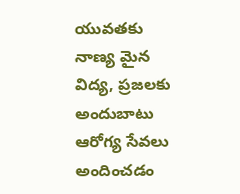యువతకు నాణ్య మైన విద్య, ప్రజలకు అందుబాటు ఆరోగ్య సేవలు అందించడం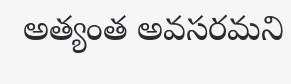అత్యంత అవసరమని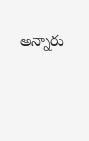అన్నారు